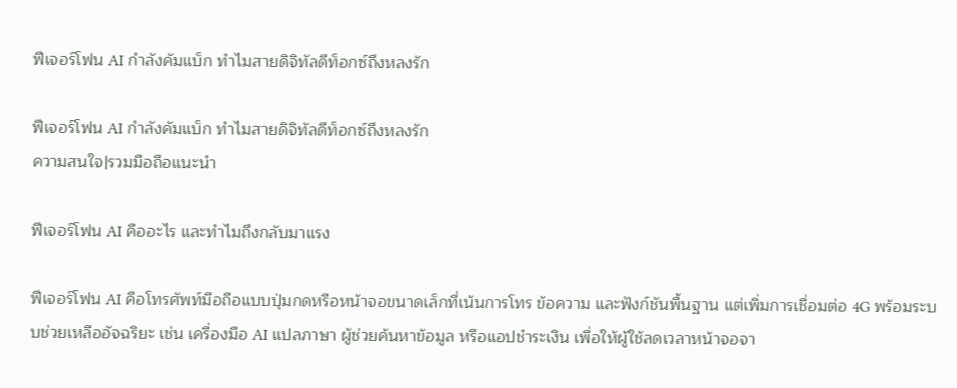ฟีเจอร์โฟน AI กำลังคัมแบ็ก ทำไมสายดิจิทัลดีท็อกซ์ถึงหลงรัก

ฟีเจอร์โฟน AI กำลังคัมแบ็ก ทำไมสายดิจิทัลดีท็อกซ์ถึงหลงรัก
ความสนใจ|รวมมือถือแนะนำ

ฟีเจอร์โฟน AI คืออะไร และทำไมถึงกลับมาแรง

ฟีเจอร์โฟน AI คือโทรศัพท์มือถือแบบปุ่มกดหรือหน้าจอขนาดเล็กที่เน้นการโทร ข้อความ และฟังก์ชันพื้นฐาน แต่เพิ่มการเชื่อมต่อ 4G พร้อมระบบช่วยเหลืออัจฉริยะ เช่น เครื่องมือ AI แปลภาษา ผู้ช่วยค้นหาข้อมูล หรือแอปชำระเงิน เพื่อให้ผู้ใช้ลดเวลาหน้าจอจา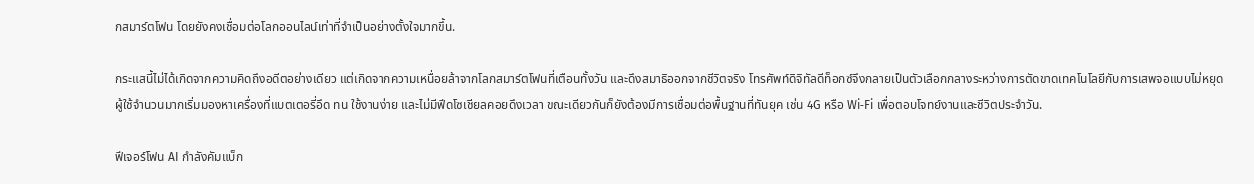กสมาร์ตโฟน โดยยังคงเชื่อมต่อโลกออนไลน์เท่าที่จำเป็นอย่างตั้งใจมากขึ้น.

กระแสนี้ไม่ได้เกิดจากความคิดถึงอดีตอย่างเดียว แต่เกิดจากความเหนื่อยล้าจากโลกสมาร์ตโฟนที่เตือนทั้งวัน และดึงสมาธิออกจากชีวิตจริง โทรศัพท์ดิจิทัลดีท็อกซ์จึงกลายเป็นตัวเลือกกลางระหว่างการตัดขาดเทคโนโลยีกับการเสพจอแบบไม่หยุด ผู้ใช้จำนวนมากเริ่มมองหาเครื่องที่แบตเตอรี่อึด ทน ใช้งานง่าย และไม่มีฟีดโซเชียลคอยดึงเวลา ขณะเดียวกันก็ยังต้องมีการเชื่อมต่อพื้นฐานที่ทันยุค เช่น 4G หรือ Wi‑Fi เพื่อตอบโจทย์งานและชีวิตประจำวัน.

ฟีเจอร์โฟน AI กำลังคัมแบ็ก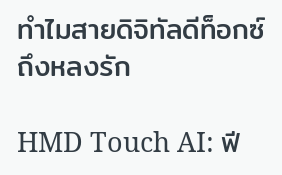ทำไมสายดิจิทัลดีท็อกซ์ถึงหลงรัก

HMD Touch AI: ฟี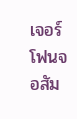เจอร์โฟนจอสัม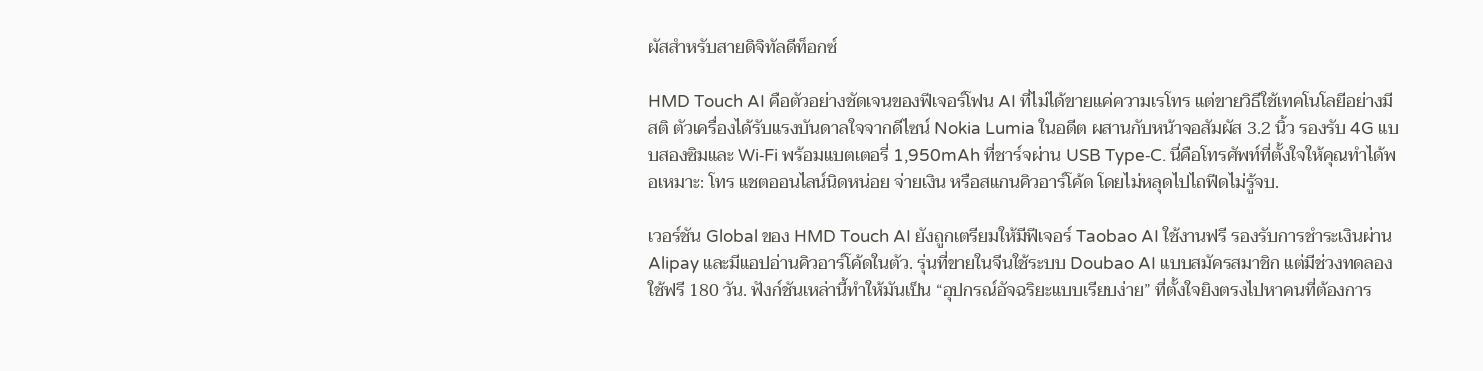ผัสสำหรับสายดิจิทัลดีท็อกซ์

HMD Touch AI คือตัวอย่างชัดเจนของฟีเจอร์โฟน AI ที่ไม่ได้ขายแค่ความเรโทร แต่ขายวิธีใช้เทคโนโลยีอย่างมีสติ ตัวเครื่องได้รับแรงบันดาลใจจากดีไซน์ Nokia Lumia ในอดีต ผสานกับหน้าจอสัมผัส 3.2 นิ้ว รองรับ 4G แบบสองซิมและ Wi‑Fi พร้อมแบตเตอรี่ 1,950mAh ที่ชาร์จผ่าน USB Type‑C. นี่คือโทรศัพท์ที่ตั้งใจให้คุณทำได้พอเหมาะ: โทร แชตออนไลน์นิดหน่อย จ่ายเงิน หรือสแกนคิวอาร์โค้ด โดยไม่หลุดไปไถฟีดไม่รู้จบ.

เวอร์ชัน Global ของ HMD Touch AI ยังถูกเตรียมให้มีฟีเจอร์ Taobao AI ใช้งานฟรี รองรับการชำระเงินผ่าน Alipay และมีแอปอ่านคิวอาร์โค้ดในตัว. รุ่นที่ขายในจีนใช้ระบบ Doubao AI แบบสมัครสมาชิก แต่มีช่วงทดลองใช้ฟรี 180 วัน. ฟังก์ชันเหล่านี้ทำให้มันเป็น “อุปกรณ์อัจฉริยะแบบเรียบง่าย” ที่ตั้งใจยิงตรงไปหาคนที่ต้องการ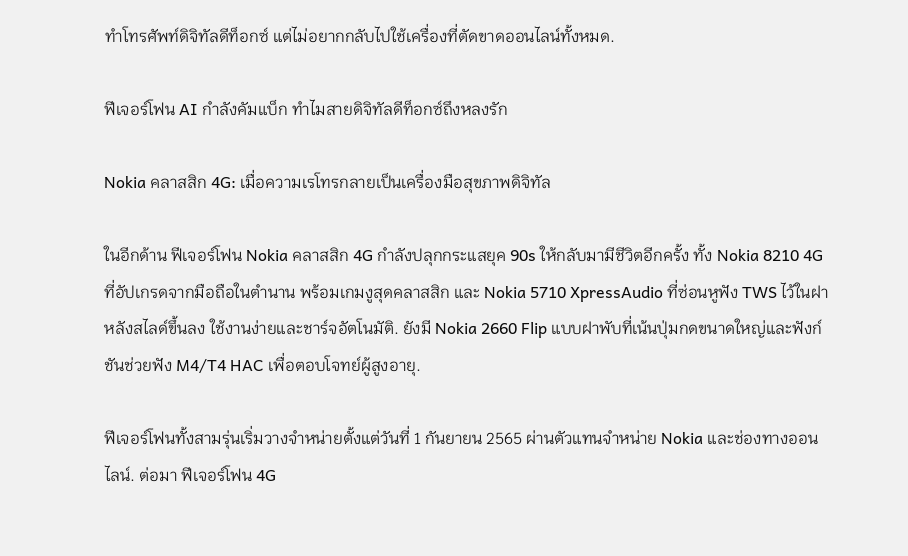ทำโทรศัพท์ดิจิทัลดีท็อกซ์ แต่ไม่อยากกลับไปใช้เครื่องที่ตัดขาดออนไลน์ทั้งหมด.

ฟีเจอร์โฟน AI กำลังคัมแบ็ก ทำไมสายดิจิทัลดีท็อกซ์ถึงหลงรัก

Nokia คลาสสิก 4G: เมื่อความเรโทรกลายเป็นเครื่องมือสุขภาพดิจิทัล

ในอีกด้าน ฟีเจอร์โฟน Nokia คลาสสิก 4G กำลังปลุกกระแสยุค 90s ให้กลับมามีชีวิตอีกครั้ง ทั้ง Nokia 8210 4G ที่อัปเกรดจากมือถือในตำนาน พร้อมเกมงูสุดคลาสสิก และ Nokia 5710 XpressAudio ที่ซ่อนหูฟัง TWS ไว้ในฝาหลังสไลด์ขึ้นลง ใช้งานง่ายและชาร์จอัตโนมัติ. ยังมี Nokia 2660 Flip แบบฝาพับที่เน้นปุ่มกดขนาดใหญ่และฟังก์ชันช่วยฟัง M4/T4 HAC เพื่อตอบโจทย์ผู้สูงอายุ.

ฟีเจอร์โฟนทั้งสามรุ่นเริ่มวางจำหน่ายตั้งแต่วันที่ 1 กันยายน 2565 ผ่านตัวแทนจำหน่าย Nokia และช่องทางออนไลน์. ต่อมา ฟีเจอร์โฟน 4G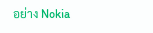อย่าง Nokia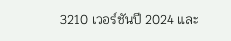3210 เวอร์ชันปี 2024 และ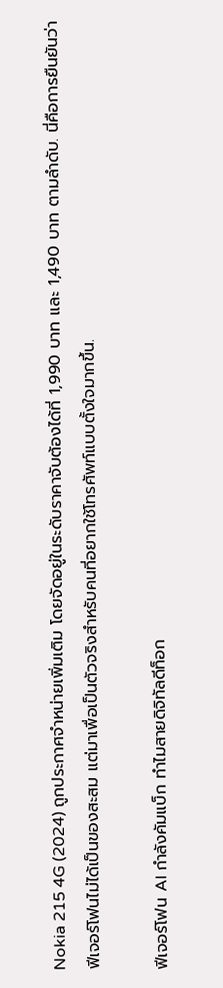Nokia 215 4G (2024) ถูกประกาศจำหน่ายเพิ่มเติม โดยจัดอยู่ในระดับราคาจับต้องได้ที่ 1,990 บาท และ 1,490 บาท ตามลำดับ. นี่คือการยืนยันว่าฟีเจอร์โฟนไม่ได้เป็นของสะสม แต่มาเพื่อเป็นตัวจริงสำหรับคนที่อยากใช้โทรศัพท์แบบตั้งใจมากขึ้น.

ฟีเจอร์โฟน AI กำลังคัมแบ็ก ทำไมสายดิจิทัลดีท็อก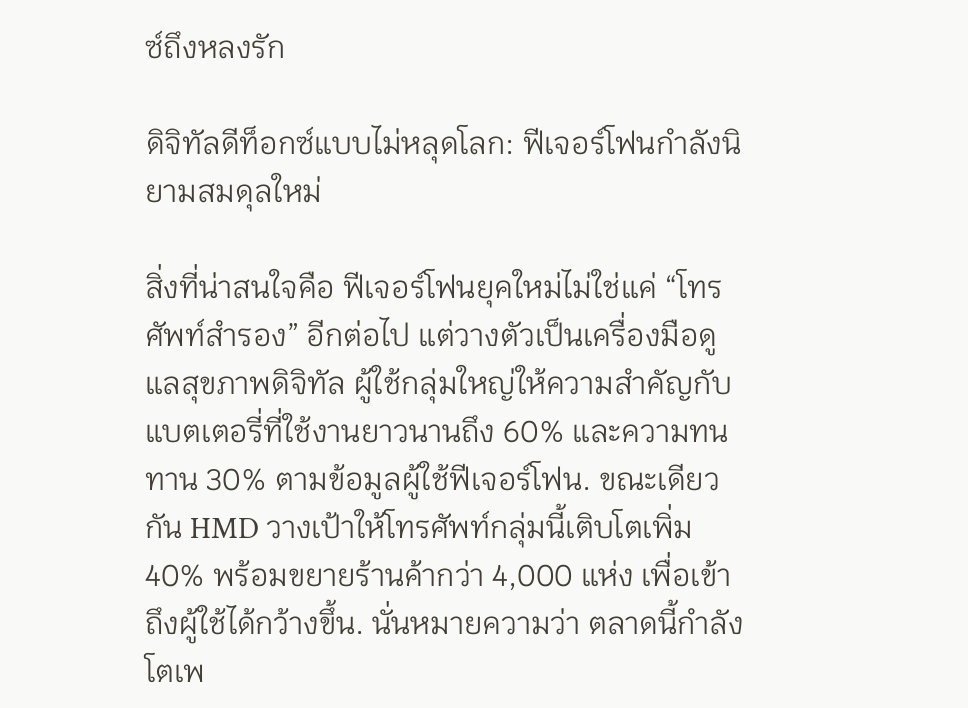ซ์ถึงหลงรัก

ดิจิทัลดีท็อกซ์แบบไม่หลุดโลก: ฟีเจอร์โฟนกำลังนิยามสมดุลใหม่

สิ่งที่น่าสนใจคือ ฟีเจอร์โฟนยุคใหม่ไม่ใช่แค่ “โทรศัพท์สำรอง” อีกต่อไป แต่วางตัวเป็นเครื่องมือดูแลสุขภาพดิจิทัล ผู้ใช้กลุ่มใหญ่ให้ความสำคัญกับแบตเตอรี่ที่ใช้งานยาวนานถึง 60% และความทนทาน 30% ตามข้อมูลผู้ใช้ฟีเจอร์โฟน. ขณะเดียวกัน HMD วางเป้าให้โทรศัพท์กลุ่มนี้เติบโตเพิ่ม 40% พร้อมขยายร้านค้ากว่า 4,000 แห่ง เพื่อเข้าถึงผู้ใช้ได้กว้างขึ้น. นั่นหมายความว่า ตลาดนี้กำลังโตเพ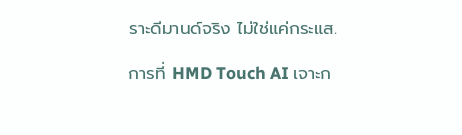ราะดีมานด์จริง ไม่ใช่แค่กระแส.

การที่ HMD Touch AI เจาะก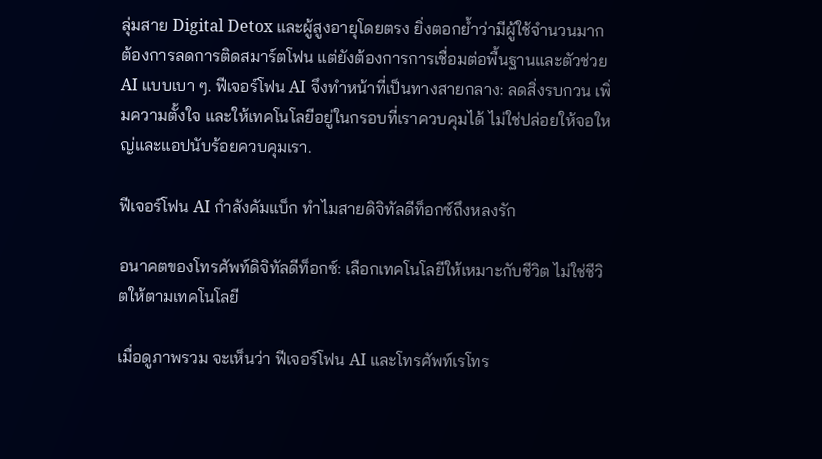ลุ่มสาย Digital Detox และผู้สูงอายุโดยตรง ยิ่งตอกย้ำว่ามีผู้ใช้จำนวนมากต้องการลดการติดสมาร์ตโฟน แต่ยังต้องการการเชื่อมต่อพื้นฐานและตัวช่วย AI แบบเบา ๆ. ฟีเจอร์โฟน AI จึงทำหน้าที่เป็นทางสายกลาง: ลดสิ่งรบกวน เพิ่มความตั้งใจ และให้เทคโนโลยีอยู่ในกรอบที่เราควบคุมได้ ไม่ใช่ปล่อยให้จอใหญ่และแอปนับร้อยควบคุมเรา.

ฟีเจอร์โฟน AI กำลังคัมแบ็ก ทำไมสายดิจิทัลดีท็อกซ์ถึงหลงรัก

อนาคตของโทรศัพท์ดิจิทัลดีท็อกซ์: เลือกเทคโนโลยีให้เหมาะกับชีวิต ไม่ใช่ชีวิตให้ตามเทคโนโลยี

เมื่อดูภาพรวม จะเห็นว่า ฟีเจอร์โฟน AI และโทรศัพท์เรโทร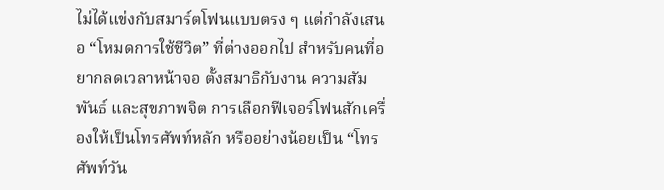ไม่ได้แข่งกับสมาร์ตโฟนแบบตรง ๆ แต่กำลังเสนอ “โหมดการใช้ชีวิต” ที่ต่างออกไป สำหรับคนที่อยากลดเวลาหน้าจอ ตั้งสมาธิกับงาน ความสัมพันธ์ และสุขภาพจิต การเลือกฟีเจอร์โฟนสักเครื่องให้เป็นโทรศัพท์หลัก หรืออย่างน้อยเป็น “โทรศัพท์วัน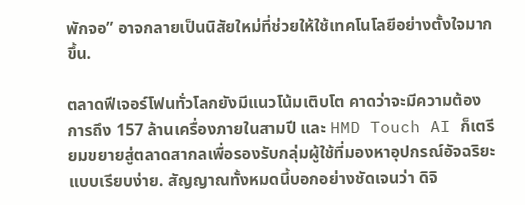พักจอ” อาจกลายเป็นนิสัยใหม่ที่ช่วยให้ใช้เทคโนโลยีอย่างตั้งใจมากขึ้น.

ตลาดฟีเจอร์โฟนทั่วโลกยังมีแนวโน้มเติบโต คาดว่าจะมีความต้องการถึง 157 ล้านเครื่องภายในสามปี และ HMD Touch AI ก็เตรียมขยายสู่ตลาดสากลเพื่อรองรับกลุ่มผู้ใช้ที่มองหาอุปกรณ์อัจฉริยะแบบเรียบง่าย. สัญญาณทั้งหมดนี้บอกอย่างชัดเจนว่า ดิจิ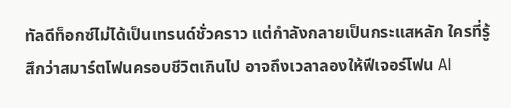ทัลดีท็อกซ์ไม่ได้เป็นเทรนด์ชั่วคราว แต่กำลังกลายเป็นกระแสหลัก ใครที่รู้สึกว่าสมาร์ตโฟนครอบชีวิตเกินไป อาจถึงเวลาลองให้ฟีเจอร์โฟน AI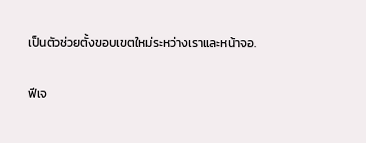เป็นตัวช่วยตั้งขอบเขตใหม่ระหว่างเราและหน้าจอ.

ฟีเจ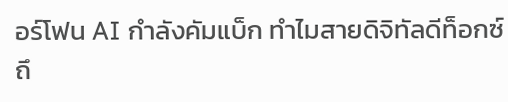อร์โฟน AI กำลังคัมแบ็ก ทำไมสายดิจิทัลดีท็อกซ์ถึ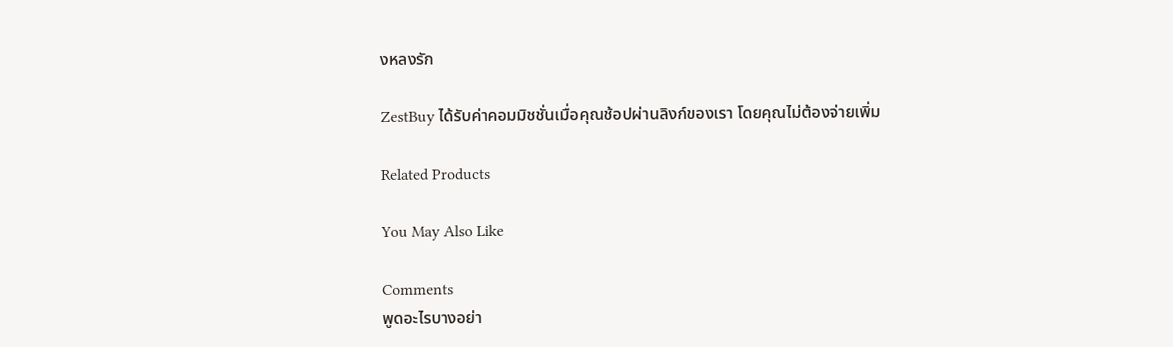งหลงรัก

ZestBuy ได้รับค่าคอมมิชชั่นเมื่อคุณช้อปผ่านลิงก์ของเรา โดยคุณไม่ต้องจ่ายเพิ่ม

Related Products

You May Also Like

Comments
พูดอะไรบางอย่า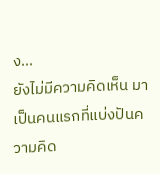ง...
ยังไม่มีความคิดเห็น มาเป็นคนแรกที่แบ่งปันความคิด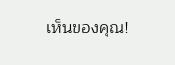เห็นของคุณ!